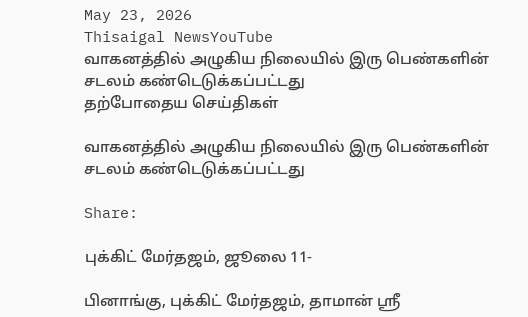May 23, 2026
Thisaigal NewsYouTube
வாகனத்தில் அழுகிய நிலையில் இரு பெண்களின் சடலம் கண்டெடுக்கப்பட்டது
தற்போதைய செய்திகள்

வாகனத்தில் அழுகிய நிலையில் இரு பெண்களின் சடலம் கண்டெடுக்கப்பட்டது

Share:

புக்கிட் மேர்தஜம், ஜூலை 11-

பினாங்கு, புக்கிட் மேர்தஜம், தாமான் ஸ்ரீ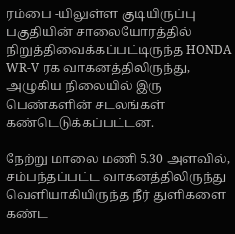ரம்பை -யிலுள்ள குடியிருப்பு பகுதியின் சாலையோரத்தில் நிறுத்திவைக்கப்பட்டிருந்த HONDA WR-V ரக வாகனத்திலிருந்து, அழுகிய நிலையில் இரு பெண்களின் சடலங்கள் கண்டெடுக்கப்பட்டன.

நேற்று மாலை மணி 5.30 அளவில், சம்பந்தப்பட்ட வாகனத்திலிருந்து வெளியாகியிருந்த நீர் துளிகளை கண்ட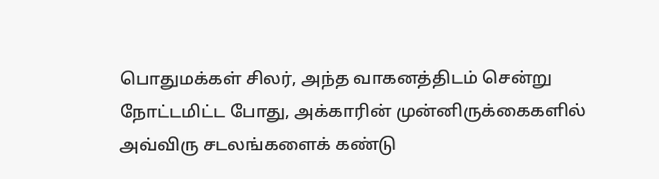பொதுமக்கள் சிலர், அந்த வாகனத்திடம் சென்று நோட்டமிட்ட போது, அக்காரின் முன்னிருக்கைகளில் அவ்விரு சடலங்களைக் கண்டு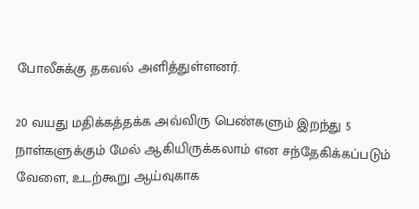போலீசுக்கு தகவல் அளித்துள்ளனர்.

20 வயது மதிக்கத்தக்க அவ்விரு பெண்களும் இறந்து 5 நாள்களுக்கும் மேல் ஆகியிருக்கலாம் என சந்தேகிக்கப்படும் வேளை, உடற்கூறு ஆய்வுகாக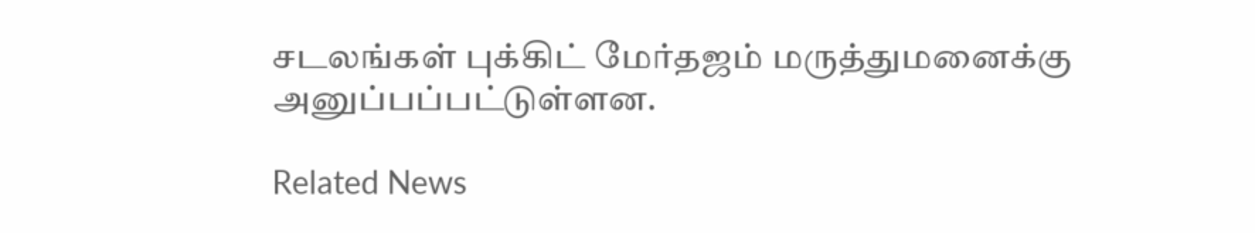சடலங்கள் புக்கிட் மேர்தஜம் மருத்துமனைக்கு அனுப்பப்பட்டுள்ளன.

Related News